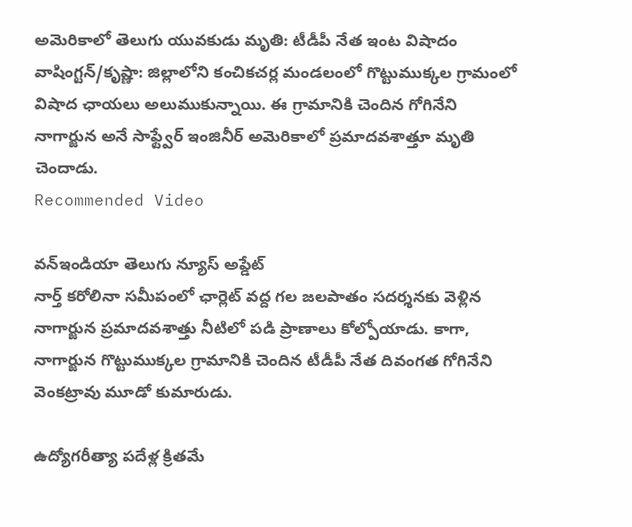అమెరికాలో తెలుగు యువకుడు మృతి: టీడీపీ నేత ఇంట విషాదం
వాషింగ్టన్/కృష్ణా: జిల్లాలోని కంచికచర్ల మండలంలో గొట్టుముక్కల గ్రామంలో విషాద ఛాయలు అలుముకున్నాయి. ఈ గ్రామానికి చెందిన గోగినేని నాగార్జున అనే సాఫ్ట్వేర్ ఇంజినీర్ అమెరికాలో ప్రమాదవశాత్తూ మృతి చెందాడు.
Recommended Video

వన్ఇండియా తెలుగు న్యూస్ అప్డేట్
నార్త్ కరోలినా సమీపంలో ఛార్లెట్ వద్ద గల జలపాతం సదర్శనకు వెళ్లిన నాగార్జున ప్రమాదవశాత్తు నీటిలో పడి ప్రాణాలు కోల్పోయాడు. కాగా, నాగార్జున గొట్టుముక్కల గ్రామానికి చెందిన టీడీపీ నేత దివంగత గోగినేని వెంకట్రావు మూడో కుమారుడు.

ఉద్యోగరీత్యా పదేళ్ల క్రితమే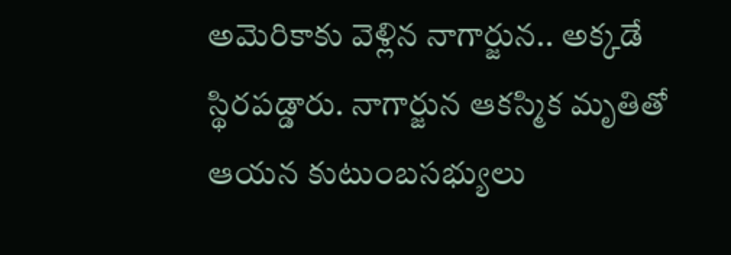అమెరికాకు వెళ్లిన నాగార్జున.. అక్కడే స్థిరపడ్డారు. నాగార్జున ఆకస్మిక మృతితో ఆయన కుటుంబసభ్యులు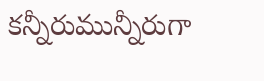కన్నీరుమున్నీరుగా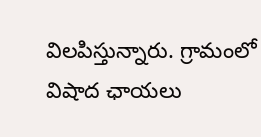విలపిస్తున్నారు. గ్రామంలో విషాద ఛాయలు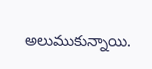అలుముకున్నాయి.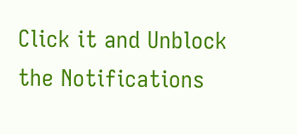Click it and Unblock the Notifications